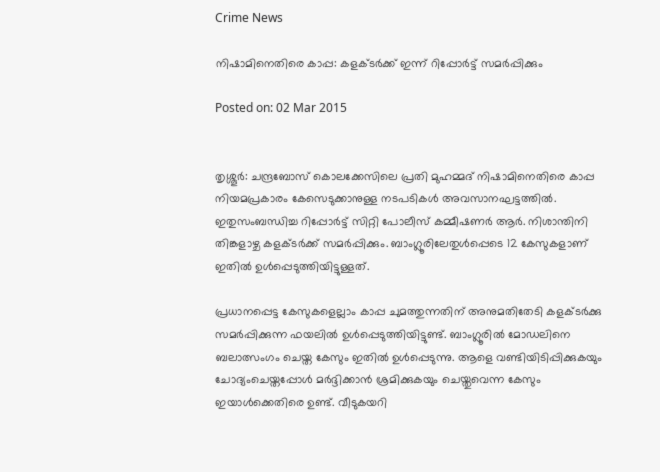Crime News

നിഷാമിനെതിരെ കാപ്പ: കളക്ടര്‍ക്ക് ഇന്ന് റിപ്പോര്‍ട്ട് സമര്‍പ്പിക്കും

Posted on: 02 Mar 2015


തൃശ്ശൂര്‍: ചന്ദ്രബോസ് കൊലക്കേസിലെ പ്രതി മുഹമ്മദ് നിഷാമിനെതിരെ കാപ്പ നിയമപ്രകാരം കേസെടുക്കാനുള്ള നടപടികള്‍ അവസാനഘട്ടത്തില്‍. ഇതുസംബന്ധിച്ച റിപ്പോര്‍ട്ട് സിറ്റി പോലീസ് കമ്മീഷണര്‍ ആര്‍. നിശാന്തിനി തിങ്കളാഴ്ച കളക്ടര്‍ക്ക് സമര്‍പ്പിക്കും. ബാംഗ്ലൂരിലേതുള്‍പ്പെടെ 12 കേസുകളാണ് ഇതില്‍ ഉള്‍പ്പെടുത്തിയിട്ടുള്ളത്.

പ്രധാനപ്പെട്ട കേസുകളെല്ലാം കാപ്പ ചുമത്തുന്നതിന് അനുമതിതേടി കളക്ടര്‍ക്കു സമര്‍പ്പിക്കുന്ന ഫയലില്‍ ഉള്‍പ്പെടുത്തിയിട്ടുണ്ട്. ബാംഗ്ലൂരില്‍ മോഡലിനെ ബലാത്സംഗം ചെയ്ത കേസും ഇതില്‍ ഉള്‍പ്പെടുന്നു. ആളെ വണ്ടിയിടിപ്പിക്കുകയും ചോദ്യംചെയ്തപ്പോള്‍ മര്‍ദ്ദിക്കാന്‍ ശ്രമിക്കുകയും ചെയ്തുവെന്ന കേസും ഇയാള്‍ക്കെതിരെ ഉണ്ട്. വീടുകയറി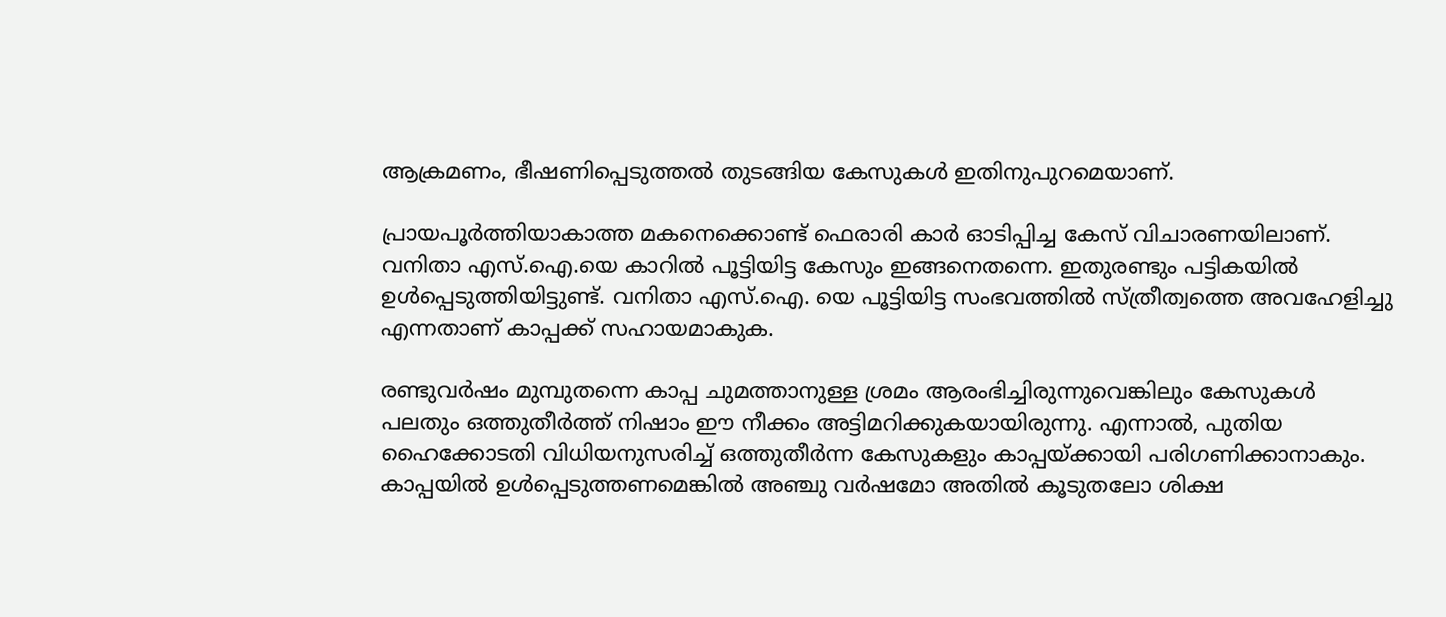ആക്രമണം, ഭീഷണിപ്പെടുത്തല്‍ തുടങ്ങിയ കേസുകള്‍ ഇതിനുപുറമെയാണ്.

പ്രായപൂര്‍ത്തിയാകാത്ത മകനെക്കൊണ്ട് ഫെരാരി കാര്‍ ഓടിപ്പിച്ച കേസ് വിചാരണയിലാണ്. വനിതാ എസ്.ഐ.യെ കാറില്‍ പൂട്ടിയിട്ട കേസും ഇങ്ങനെതന്നെ. ഇതുരണ്ടും പട്ടികയില്‍ ഉള്‍പ്പെടുത്തിയിട്ടുണ്ട്. വനിതാ എസ്.ഐ. യെ പൂട്ടിയിട്ട സംഭവത്തില്‍ സ്ത്രീത്വത്തെ അവഹേളിച്ചു എന്നതാണ് കാപ്പക്ക് സഹായമാകുക.

രണ്ടുവര്‍ഷം മുമ്പുതന്നെ കാപ്പ ചുമത്താനുള്ള ശ്രമം ആരംഭിച്ചിരുന്നുവെങ്കിലും കേസുകള്‍ പലതും ഒത്തുതീര്‍ത്ത് നിഷാം ഈ നീക്കം അട്ടിമറിക്കുകയായിരുന്നു. എന്നാല്‍, പുതിയ ഹൈക്കോടതി വിധിയനുസരിച്ച് ഒത്തുതീര്‍ന്ന കേസുകളും കാപ്പയ്ക്കായി പരിഗണിക്കാനാകും.
കാപ്പയില്‍ ഉള്‍പ്പെടുത്തണമെങ്കില്‍ അഞ്ചു വര്‍ഷമോ അതില്‍ കൂടുതലോ ശിക്ഷ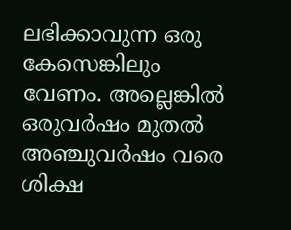ലഭിക്കാവുന്ന ഒരു കേസെങ്കിലും വേണം. അല്ലെങ്കില്‍ ഒരുവര്‍ഷം മുതല്‍ അഞ്ചുവര്‍ഷം വരെ ശിക്ഷ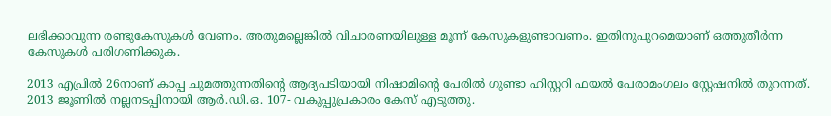ലഭിക്കാവുന്ന രണ്ടുകേസുകള്‍ വേണം. അതുമല്ലെങ്കില്‍ വിചാരണയിലുള്ള മൂന്ന് കേസുകളുണ്ടാവണം. ഇതിനുപുറമെയാണ് ഒത്തുതീര്‍ന്ന കേസുകള്‍ പരിഗണിക്കുക.

2013 എപ്രില്‍ 26നാണ് കാപ്പ ചുമത്തുന്നതിന്റെ ആദ്യപടിയായി നിഷാമിന്റെ പേരില്‍ ഗുണ്ടാ ഹിസ്റ്ററി ഫയല്‍ പേരാമംഗലം സ്റ്റേഷനില്‍ തുറന്നത്. 2013 ജൂണില്‍ നല്ലനടപ്പിനായി ആര്‍.ഡി.ഒ. 107- വകുപ്പുപ്രകാരം കേസ് എടുത്തു.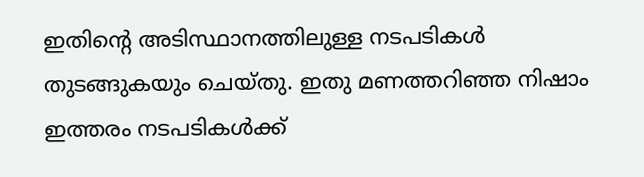ഇതിന്റെ അടിസ്ഥാനത്തിലുള്ള നടപടികള്‍ തുടങ്ങുകയും ചെയ്തു. ഇതു മണത്തറിഞ്ഞ നിഷാം ഇത്തരം നടപടികള്‍ക്ക്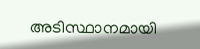അടിസ്ഥാനമായി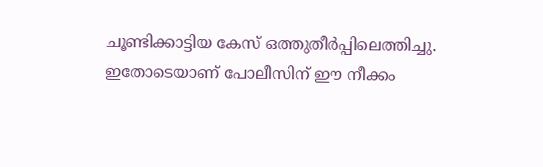ചൂണ്ടിക്കാട്ടിയ കേസ് ഒത്തുതീര്‍പ്പിലെത്തിച്ചു. ഇതോടെയാണ് പോലീസിന് ഈ നീക്കം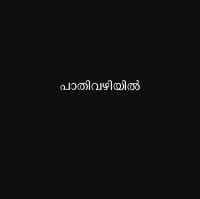പാതിവഴിയില്‍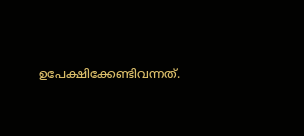ഉപേക്ഷിക്കേണ്ടിവന്നത്.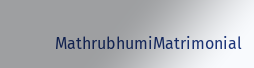MathrubhumiMatrimonial